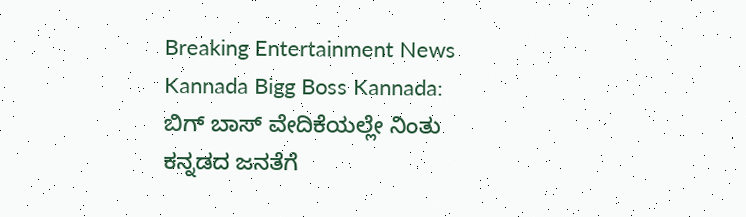Breaking Entertainment News Kannada Bigg Boss Kannada: ಬಿಗ್ ಬಾಸ್ ವೇದಿಕೆಯಲ್ಲೇ ನಿಂತು ಕನ್ನಡದ ಜನತೆಗೆ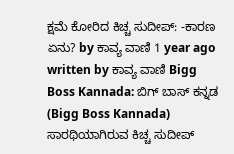ಕ್ಷಮೆ ಕೋರಿದ ಕಿಚ್ಚ ಸುದೀಪ್: -ಕಾರಣ ಏನು? by ಕಾವ್ಯ ವಾಣಿ 1 year ago written by ಕಾವ್ಯ ವಾಣಿ Bigg Boss Kannada: ಬಿಗ್ ಬಾಸ್ ಕನ್ನಡ (Bigg Boss Kannada) ಸಾರಥಿಯಾಗಿರುವ ಕಿಚ್ಚ ಸುದೀಪ್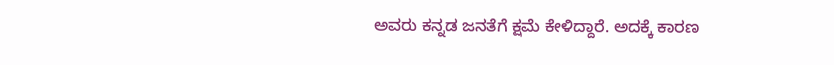ಅವರು ಕನ್ನಡ ಜನತೆಗೆ ಕ್ಷಮೆ ಕೇಳಿದ್ದಾರೆ. ಅದಕ್ಕೆ ಕಾರಣ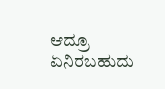ಆದ್ರೂ ಏನಿರಬಹುದು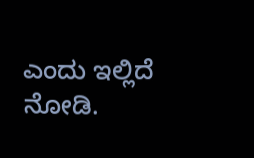ಎಂದು ಇಲ್ಲಿದೆ ನೋಡಿ.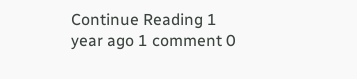Continue Reading 1 year ago 1 comment 0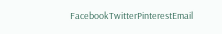FacebookTwitterPinterestEmail